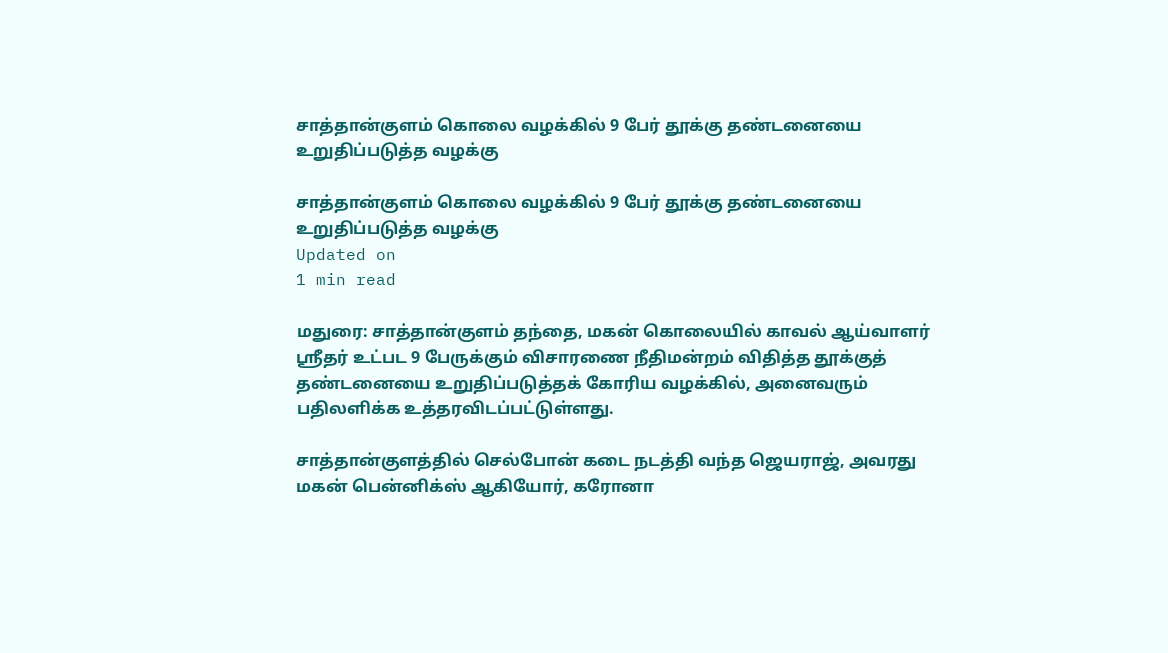சாத்தான்குளம் கொலை வழக்கில் 9 பேர் தூக்கு தண்டனையை உறுதிப்படுத்த வழக்கு

சாத்தான்குளம் கொலை வழக்கில் 9 பேர் தூக்கு தண்டனையை உறுதிப்படுத்த வழக்கு
Updated on
1 min read

மதுரை: சாத்தான்குளம் தந்தை, மகன் கொலையில் காவல் ஆய்வாளர் ஸ்ரீதர் உட்பட 9 பேருக்கும் விசாரணை நீதிமன்றம் விதித்த தூக்குத் தண்டனையை உறுதிப்படுத்தக் கோரிய வழக்கில், அனைவரும் பதிலளிக்க உத்தரவிடப்பட்டுள்ளது.

சாத்தான்குளத்தில் செல்போன் கடை நடத்தி வந்த ஜெயராஜ், அவரது மகன் பென்னிக்ஸ் ஆகியோர், கரோனா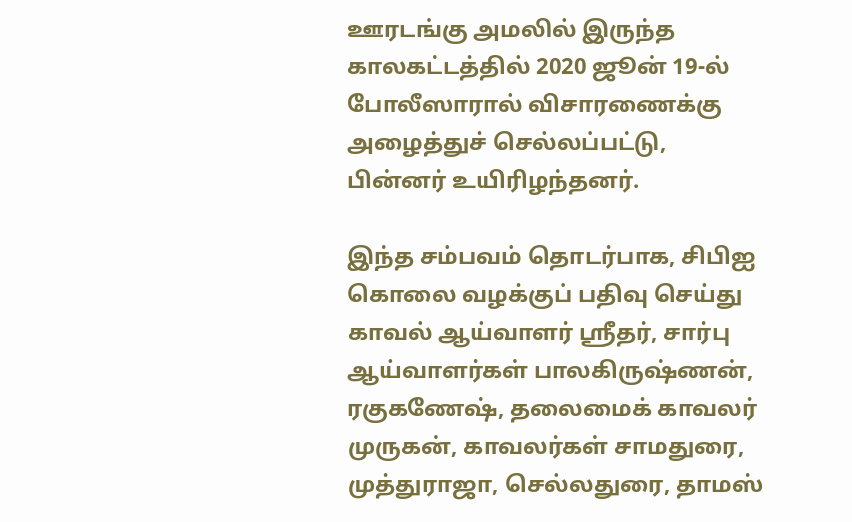ஊரடங்கு அமலில் இருந்த காலகட்டத்தில் 2020 ஜூன் 19-ல் போலீஸாரால் விசாரணைக்கு அழைத்துச் செல்லப்பட்டு, பின்னர் உயிரிழந்தனர்.

இந்த சம்பவம் தொடர்பாக, சிபிஐ கொலை வழக்குப் பதிவு செய்து காவல் ஆய்வாளர் ஸ்ரீதர், சார்பு ஆய்வாளர்கள் பாலகிருஷ்ணன், ரகுகணேஷ், தலைமைக் காவலர் முருகன், காவலர்கள் சாமதுரை, முத்துராஜா, செல்லதுரை, தாமஸ்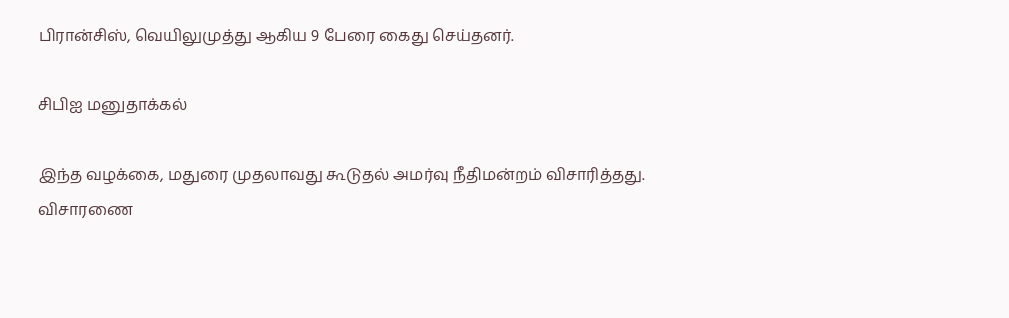பிரான்சிஸ், வெயிலுமுத்து ஆகிய 9 பேரை கைது செய்தனர்.

சிபிஐ மனுதாக்கல்

இந்த வழக்கை, மதுரை முதலாவது கூடுதல் அமர்வு நீதிமன்றம் விசாரித்தது. விசாரணை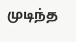முடிந்த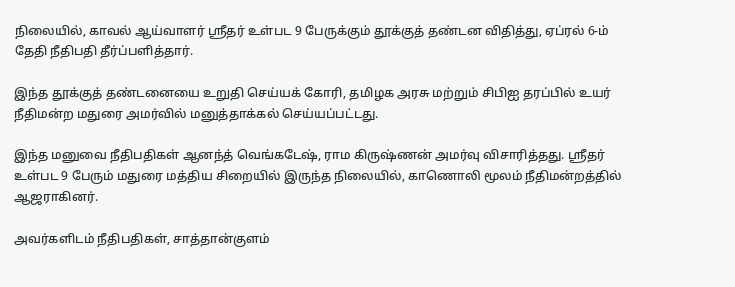நிலையில், காவல் ஆய்வாளர் ஸ்ரீதர் உள்பட 9 பேருக்கும் தூக்குத் தண்டன விதித்து, ஏப்ரல் 6-ம் தேதி நீதிபதி தீர்ப்பளித்தார்.

இந்த தூக்குத் தண்டனையை உறுதி செய்யக் கோரி, தமிழக அரசு மற்றும் சிபிஐ தரப்பில் உயர் நீதிமன்ற மதுரை அமர்வில் மனுத்தாக்கல் செய்யப்பட்டது.

இந்த மனுவை நீதிபதிகள் ஆனந்த் வெங்கடேஷ், ராம கிருஷ்ணன் அமர்வு விசாரித்தது. ஸ்ரீதர் உள்பட 9 பேரும் மதுரை மத்திய சிறையில் இருந்த நிலையில், காணொலி மூலம் நீதிமன்றத்தில் ஆஜராகினர்.

அவர்களிடம் நீதிபதிகள், சாத்தான்குளம்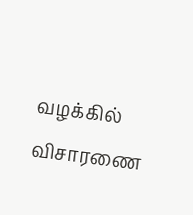வழக்கில் விசாரணை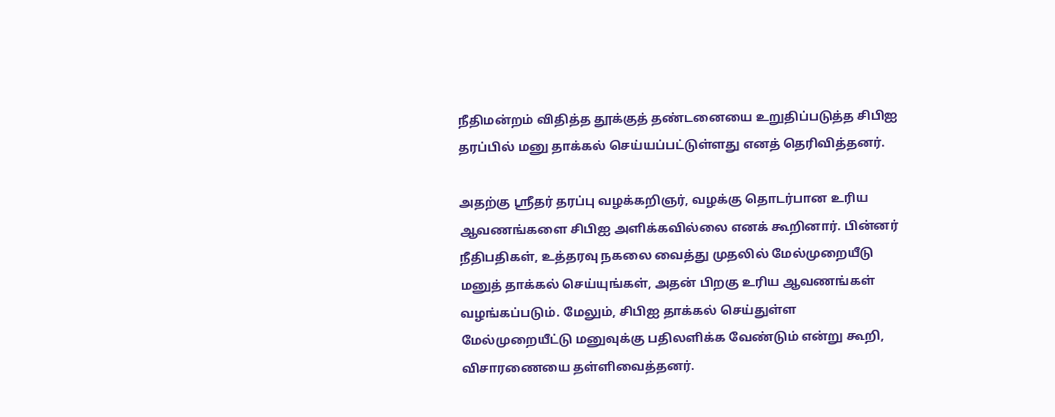நீதிமன்றம் விதித்த தூக்குத் தண்டனையை உறுதிப்படுத்த சிபிஐ தரப்பில் மனு தாக்கல் செய்யப்பட்டுள்ளது எனத் தெரிவித்தனர்.

அதற்கு ஸ்ரீதர் தரப்பு வழக்கறிஞர், வழக்கு தொடர்பான உரிய ஆவணங்களை சிபிஐ அளிக்கவில்லை எனக் கூறினார். பின்னர் நீதிபதிகள், உத்தரவு நகலை வைத்து முதலில் மேல்முறையீடு மனுத் தாக்கல் செய்யுங்கள், அதன் பிறகு உரிய ஆவணங்கள் வழங்கப்படும். மேலும், சிபிஐ தாக்கல் செய்துள்ள மேல்முறையீட்டு மனுவுக்கு பதிலளிக்க வேண்டும் என்று கூறி, விசாரணையை தள்ளிவைத்தனர்.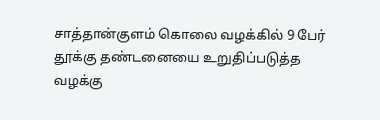சாத்தான்குளம் கொலை வழக்கில் 9 பேர் தூக்கு தண்டனையை உறுதிப்படுத்த வழக்கு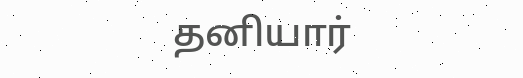தனியார்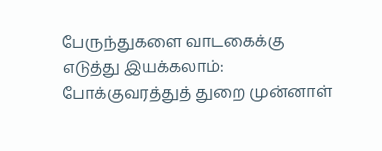பேருந்துகளை வாடகைக்கு எடுத்து இயக்கலாம்: போக்குவரத்துத் துறை முன்னாள்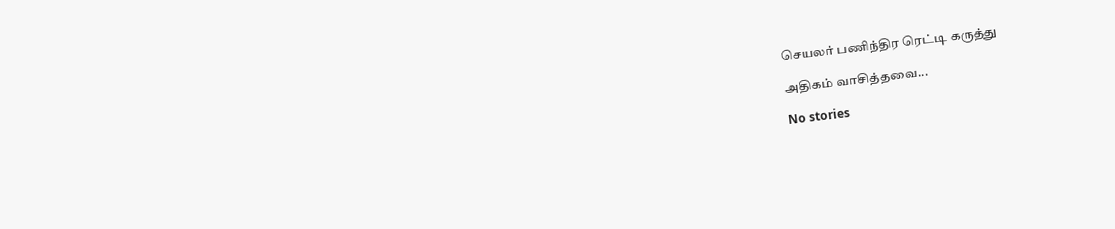செயலர் பணிந்திர ரெட்டி கருத்து

அதிகம் வாசித்தவை...

No stories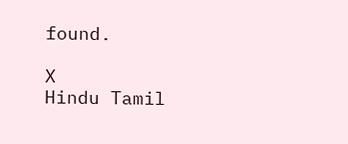found.

X
Hindu Tamil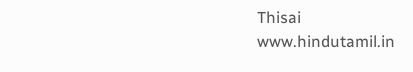Thisai
www.hindutamil.in